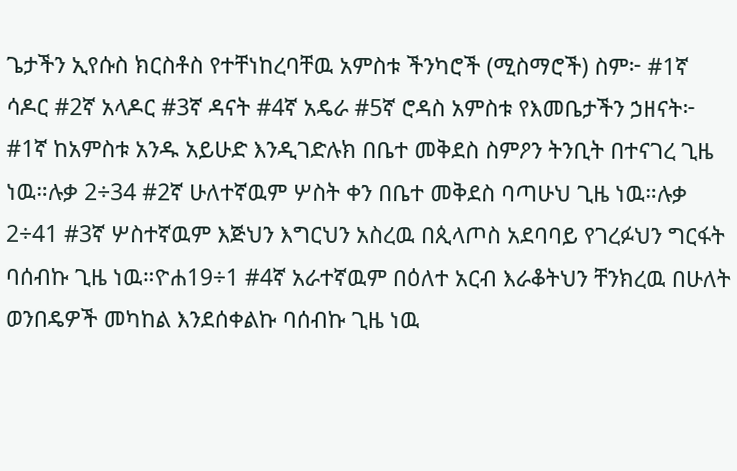ጌታችን ኢየሱስ ክርስቶስ የተቸነከረባቸዉ አምስቱ ችንካሮች (ሚስማሮች) ስም፦ #1ኛ ሳዶር #2ኛ አላዶር #3ኛ ዳናት #4ኛ አዴራ #5ኛ ሮዳስ አምስቱ የእመቤታችን ኃዘናት፦ #1ኛ ከአምስቱ አንዱ አይሁድ እንዲገድሉክ በቤተ መቅደስ ስምዖን ትንቢት በተናገረ ጊዜ ነዉ።ሉቃ 2÷34 #2ኛ ሁለተኛዉም ሦስት ቀን በቤተ መቅደስ ባጣሁህ ጊዜ ነዉ።ሉቃ 2÷41 #3ኛ ሦስተኛዉም እጅህን እግርህን አስረዉ በጲላጦስ አደባባይ የገረፉህን ግርፋት ባሰብኩ ጊዜ ነዉ።ዮሐ19÷1 #4ኛ አራተኛዉም በዕለተ አርብ እራቆትህን ቸንክረዉ በሁለት ወንበዴዎች መካከል እንደሰቀልኩ ባሰብኩ ጊዜ ነዉ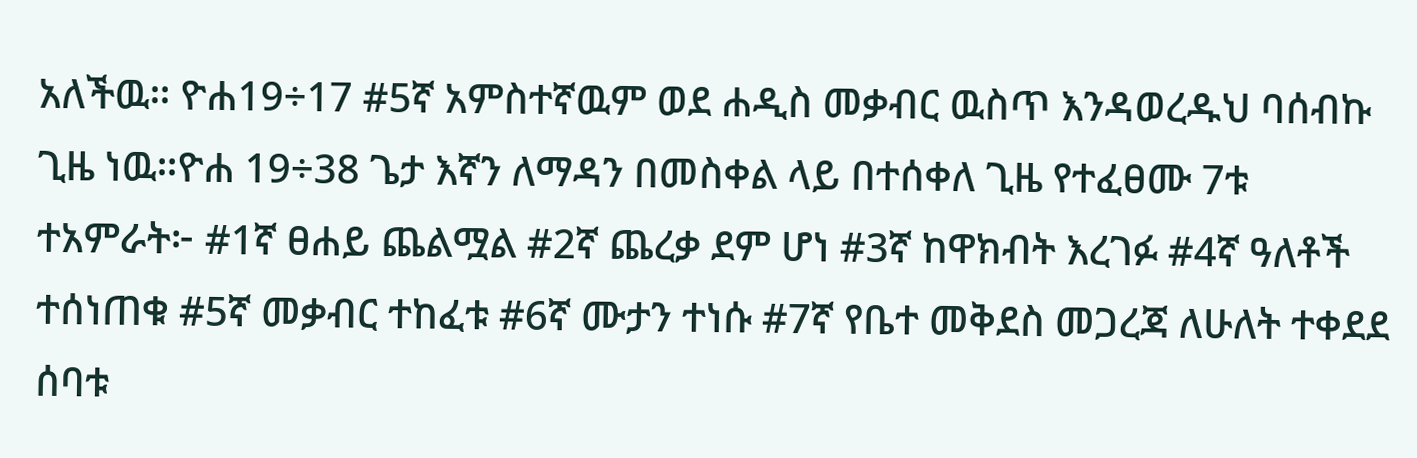አለችዉ። ዮሐ19÷17 #5ኛ አምስተኛዉም ወደ ሐዲስ መቃብር ዉስጥ እንዳወረዱህ ባሰብኩ ጊዜ ነዉ።ዮሐ 19÷38 ጌታ እኛን ለማዳን በመስቀል ላይ በተሰቀለ ጊዜ የተፈፀሙ 7ቱ ተአምራት፦ #1ኛ ፀሐይ ጨልሟል #2ኛ ጨረቃ ደም ሆነ #3ኛ ከዋክብት እረገፉ #4ኛ ዓለቶች ተሰነጠቁ #5ኛ መቃብር ተከፈቱ #6ኛ ሙታን ተነሱ #7ኛ የቤተ መቅደስ መጋረጃ ለሁለት ተቀደደ ሰባቱ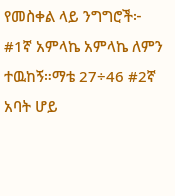የመስቀል ላይ ንግግሮች፦ #1ኛ አምላኬ አምላኬ ለምን ተዉከኝ።ማቴ 27÷46 #2ኛ አባት ሆይ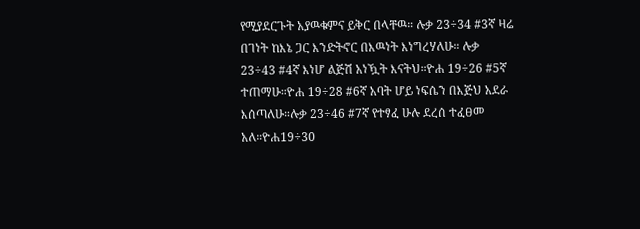የሚያደርጉት አያዉቁምና ይቅር በላቸዉ። ሉቃ 23÷34 #3ኛ ዛሬ በገነት ከእኔ ጋር እንድትኖር በእዉነት እነግረሃለሁ። ሉቃ 23÷43 #4ኛ እነሆ ልጅሽ አነዃት እናትህ።ዮሐ 19÷26 #5ኛ ተጠማሁ።ዮሐ 19÷28 #6ኛ አባት ሆይ ነፍሴን በእጅህ አደራ እሰጣለሁ።ሉቃ 23÷46 #7ኛ የተፃፈ ሁሉ ደረሰ ተፈፀመ አለ።ዮሐ19÷30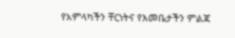የአምላካችን ቸርነትና የእመቤታችን ምልጃ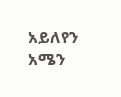አይለየን አሜን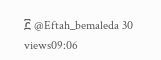፫ @Eftah_bemaleda 30 views09:06